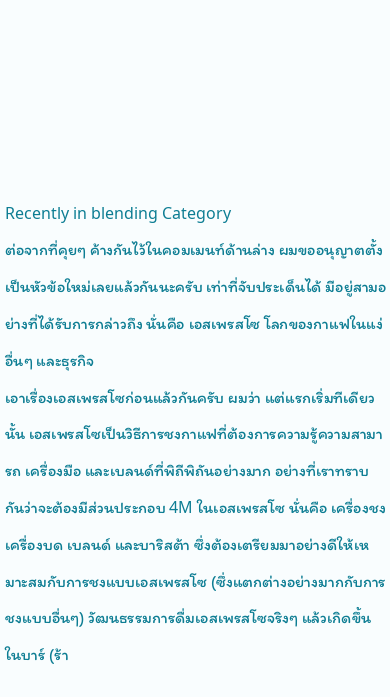Recently in blending Category
ต่อจากที่คุยๆ ค้างกันไว้ในคอมเมนท์ด้านล่าง ผมขออนุญาตตั้งเป็นหัวข้อใหม่เลยแล้วกันนะครับ เท่าที่จับประเด็นได้ มีอยู่สามอย่างที่ได้รับการกล่าวถึง นั่นคือ เอสเพรสโซ โลกของกาแฟในแง่อื่นๆ และธุรกิจ
เอาเรื่องเอสเพรสโซก่อนแล้วกันครับ ผมว่า แต่แรกเริ่มทีเดียวนั้น เอสเพรสโซเป็นวิธีการชงกาแฟที่ต้องการความรู้ความสามารถ เครื่องมือ และเบลนด์ที่พิถีพิถันอย่างมาก อย่างที่เราทราบกันว่าจะต้องมีส่วนประกอบ 4M ในเอสเพรสโซ นั่นคือ เครื่องชง เครื่องบด เบลนด์ และบาริสต้า ซึ่งต้องเตรียมมาอย่างดีให้เหมาะสมกับการชงแบบเอสเพรสโซ (ซึ่งแตกต่างอย่างมากกับการชงแบบอื่นๆ) วัฒนธรรมการดื่มเอสเพรสโซจริงๆ แล้วเกิดขึ้นในบาร์ (ร้า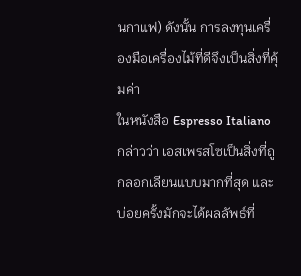นกาแฟ) ดังนั้น การลงทุนเครื่องมือเครื่องไม้ที่ดีจึงเป็นสิ่งที่คุ้มค่า
ในหนังสือ Espresso Italiano กล่าวว่า เอสเพรสโซเป็นสิ่งที่ถูกลอกเลียนแบบมากที่สุด และบ่อยครั้งมักจะได้ผลลัพธ์ที่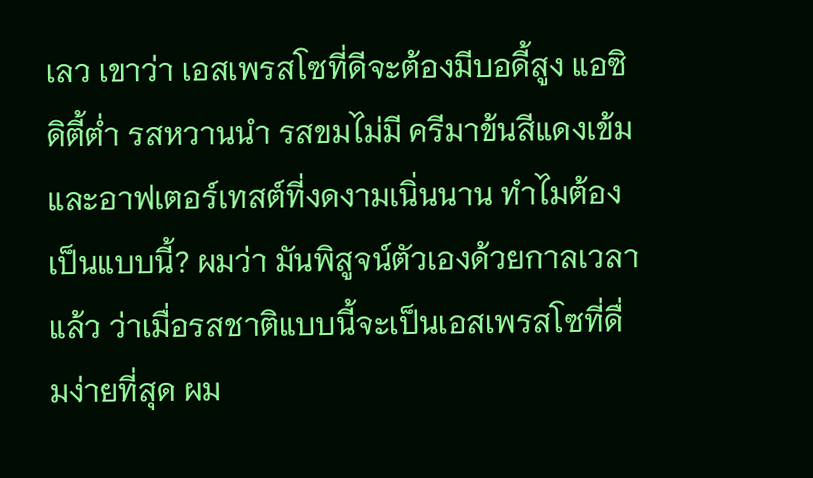เลว เขาว่า เอสเพรสโซที่ดีจะต้องมีบอดี้สูง แอซิดิตี้ต่ำ รสหวานนำ รสขมไม่มี ครีมาข้นสีแดงเข้ม และอาฟเตอร์เทสต์ที่งดงามเนิ่นนาน ทำไมต้องเป็นแบบนี้? ผมว่า มันพิสูจน์ตัวเองด้วยกาลเวลาแล้ว ว่าเมื่อรสชาติแบบนี้จะเป็นเอสเพรสโซที่ดื่มง่ายที่สุด ผม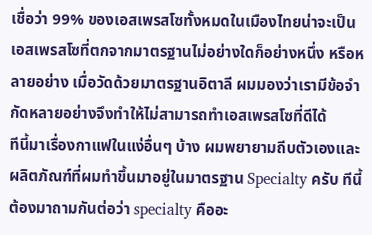เชื่อว่า 99% ของเอสเพรสโซทั้งหมดในเมืองไทยน่าจะเป็นเอสเพรสโซที่ตกจากมาตรฐานไม่อย่างใดก็อย่างหนึ่ง หรือหลายอย่าง เมื่อวัดด้วยมาตรฐานอิตาลี ผมมองว่าเรามีข้อจำกัดหลายอย่างจึงทำให้ไม่สามารถทำเอสเพรสโซที่ดีได้
ทีนี้มาเรื่องกาแฟในแง่อื่นๆ บ้าง ผมพยายามถีบตัวเองและผลิตภัณฑ์ที่ผมทำขึ้นมาอยู่ในมาตรฐาน Specialty ครับ ทีนี้ต้องมาถามกันต่อว่า specialty คืออะ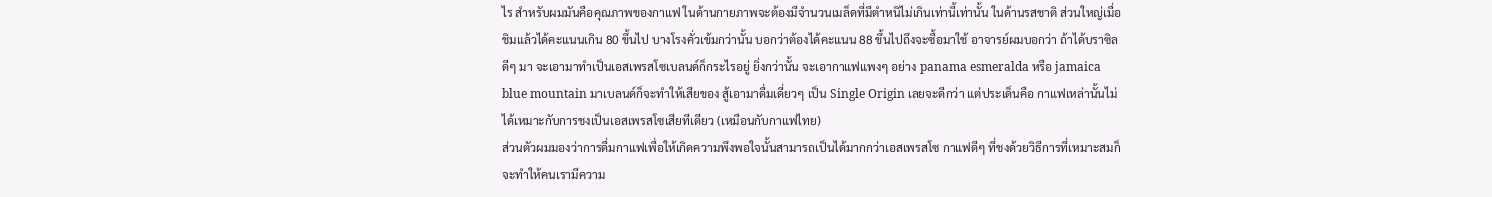ไร สำหรับผมมันคือคุณภาพของกาแฟ ในด้านกายภาพจะต้องมีจำนวนเมล็ดที่มีตำหนิไม่เกินเท่านี้เท่านั้น ในด้านรสชาติ ส่วนใหญ่เมื่อชิมแล้วได้คะแนนเกิน 80 ขึ้นไป บางโรงคั่วเข้มกว่านั้น บอกว่าต้องได้คะแนน 88 ขึ้นไปถึงจะซื้อมาใช้ อาจารย์ผมบอกว่า ถ้าได้บราซิลดีๆ มา จะเอามาทำเป็นเอสเพรสโซเบลนด์ก็กระไรอยู่ ยิ่งกว่านั้น จะเอากาแฟแพงๆ อย่าง panama esmeralda หรือ jamaica blue mountain มาเบลนด์ก็จะทำให้เสียของ สู้เอามาดื่มเดี่ยวๆ เป็น Single Origin เลยจะดีกว่า แต่ประเด็นคือ กาแฟเหล่านั้นไม่ได้เหมาะกับการชงเป็นเอสเพรสโซเสียทีเดียว (เหมือนกับกาแฟไทย)
ส่วนตัวผมมองว่าการดื่มกาแฟเพื่อให้เกิดความพึงพอใจนั้นสามารถเป็นได้มากกว่าเอสเพรสโซ กาแฟดีๆ ที่ชงด้วยวิธีการที่เหมาะสมก็จะทำให้คนเรามีความ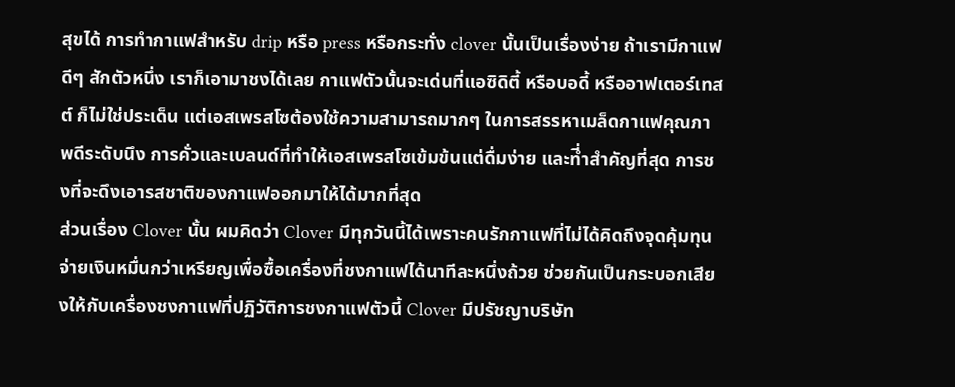สุขได้ การทำกาแฟสำหรับ drip หรือ press หรือกระทั่ง clover นั้นเป็นเรื่องง่าย ถ้าเรามีกาแฟดีๆ สักตัวหนึ่ง เราก็เอามาชงได้เลย กาแฟตัวนั้นจะเด่นที่แอซิดิตี้ หรือบอดี้ หรืออาฟเตอร์เทสต์ ก็ไม่ใช่ประเด็น แต่เอสเพรสโซต้องใช้ความสามารถมากๆ ในการสรรหาเมล็ดกาแฟคุณภาพดีระดับนึง การคั่วและเบลนด์ที่ทำให้เอสเพรสโซเข้มข้นแต่ดื่มง่าย และที่ำสำคัญที่สุด การชงที่จะดึงเอารสชาติของกาแฟออกมาให้ได้มากที่สุด
ส่วนเรื่อง Clover นั้น ผมคิดว่า Clover มีทุกวันนี้ได้เพราะคนรักกาแฟที่ไม่ได้คิดถึงจุดคุ้มทุน จ่ายเงินหมื่นกว่าเหรียญเพื่อซื้อเครื่องที่ชงกาแฟได้นาทีละหนึ่งถ้วย ช่วยกันเป็นกระบอกเสียงให้กับเครื่องชงกาแฟที่ปฏิวัติการชงกาแฟตัวนี้ Clover มีปรัชญาบริษัท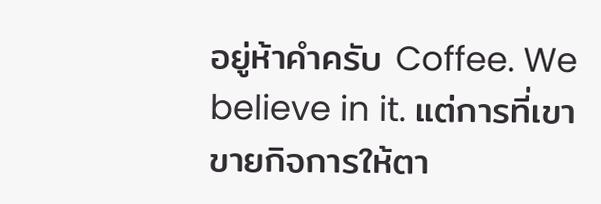อยู่ห้าคำครับ Coffee. We believe in it. แต่การที่เขาขายกิจการให้ตา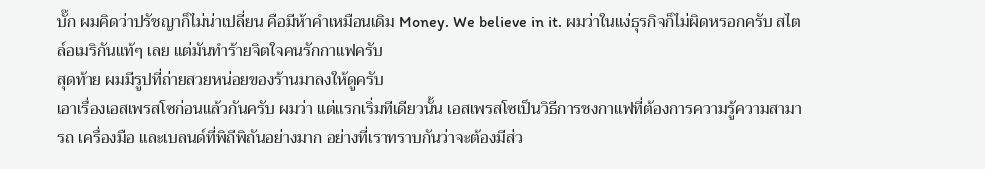บั๊ก ผมคิดว่าปรัชญาก็ไม่น่าเปลี่ยน คือมีห้าคำเหมือนเดิม Money. We believe in it. ผมว่าในแง่ธุรกิจก็ไม่ผิดหรอกครับ สไตล์อเมริกันแท้ๆ เลย แต่มันทำร้ายจิตใจคนรักกาแฟครับ
สุดท้าย ผมมีรูปที่ถ่ายสวยหน่อยของร้านมาลงให้ดูครับ
เอาเรื่องเอสเพรสโซก่อนแล้วกันครับ ผมว่า แต่แรกเริ่มทีเดียวนั้น เอสเพรสโซเป็นวิธีการชงกาแฟที่ต้องการความรู้ความสามารถ เครื่องมือ และเบลนด์ที่พิถีพิถันอย่างมาก อย่างที่เราทราบกันว่าจะต้องมีส่ว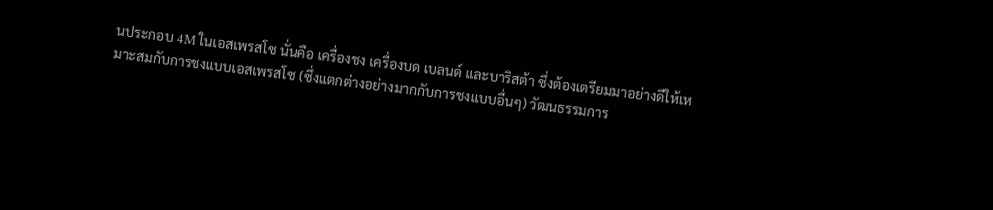นประกอบ 4M ในเอสเพรสโซ นั่นคือ เครื่องชง เครื่องบด เบลนด์ และบาริสต้า ซึ่งต้องเตรียมมาอย่างดีให้เหมาะสมกับการชงแบบเอสเพรสโซ (ซึ่งแตกต่างอย่างมากกับการชงแบบอื่นๆ) วัฒนธรรมการ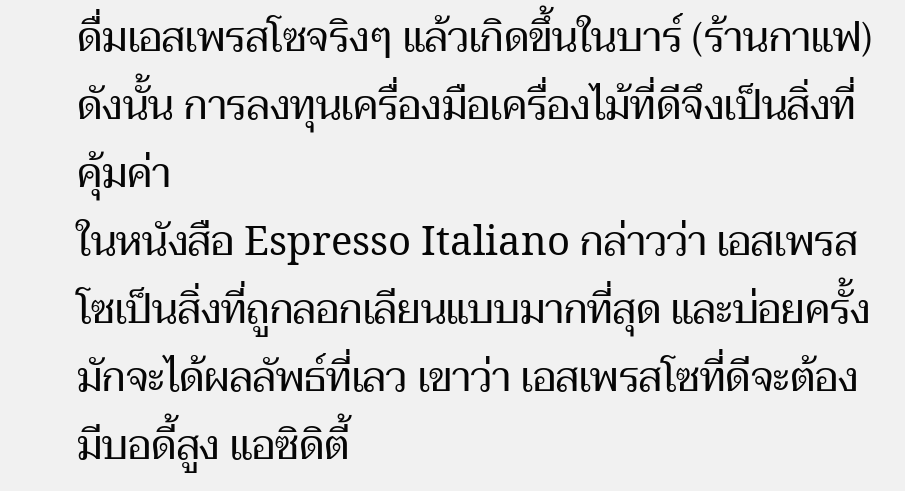ดื่มเอสเพรสโซจริงๆ แล้วเกิดขึ้นในบาร์ (ร้านกาแฟ) ดังนั้น การลงทุนเครื่องมือเครื่องไม้ที่ดีจึงเป็นสิ่งที่คุ้มค่า
ในหนังสือ Espresso Italiano กล่าวว่า เอสเพรสโซเป็นสิ่งที่ถูกลอกเลียนแบบมากที่สุด และบ่อยครั้งมักจะได้ผลลัพธ์ที่เลว เขาว่า เอสเพรสโซที่ดีจะต้องมีบอดี้สูง แอซิดิตี้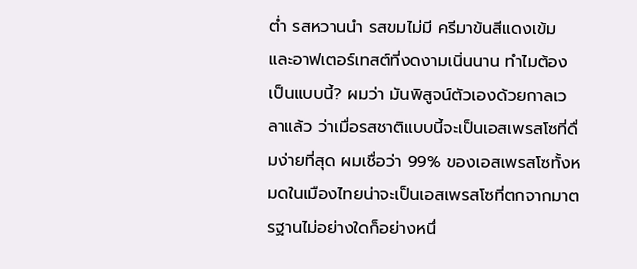ต่ำ รสหวานนำ รสขมไม่มี ครีมาข้นสีแดงเข้ม และอาฟเตอร์เทสต์ที่งดงามเนิ่นนาน ทำไมต้องเป็นแบบนี้? ผมว่า มันพิสูจน์ตัวเองด้วยกาลเวลาแล้ว ว่าเมื่อรสชาติแบบนี้จะเป็นเอสเพรสโซที่ดื่มง่ายที่สุด ผมเชื่อว่า 99% ของเอสเพรสโซทั้งหมดในเมืองไทยน่าจะเป็นเอสเพรสโซที่ตกจากมาตรฐานไม่อย่างใดก็อย่างหนึ่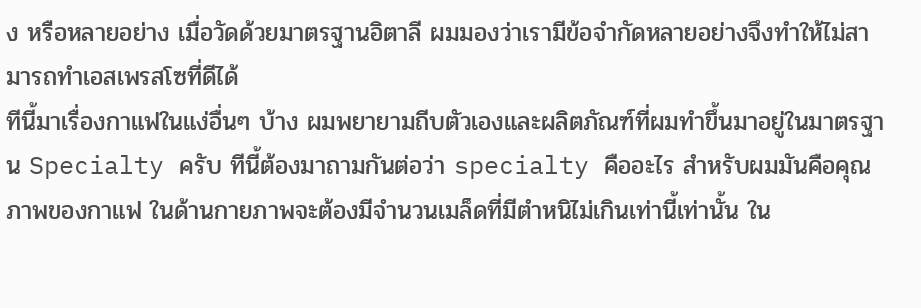ง หรือหลายอย่าง เมื่อวัดด้วยมาตรฐานอิตาลี ผมมองว่าเรามีข้อจำกัดหลายอย่างจึงทำให้ไม่สามารถทำเอสเพรสโซที่ดีได้
ทีนี้มาเรื่องกาแฟในแง่อื่นๆ บ้าง ผมพยายามถีบตัวเองและผลิตภัณฑ์ที่ผมทำขึ้นมาอยู่ในมาตรฐาน Specialty ครับ ทีนี้ต้องมาถามกันต่อว่า specialty คืออะไร สำหรับผมมันคือคุณภาพของกาแฟ ในด้านกายภาพจะต้องมีจำนวนเมล็ดที่มีตำหนิไม่เกินเท่านี้เท่านั้น ใน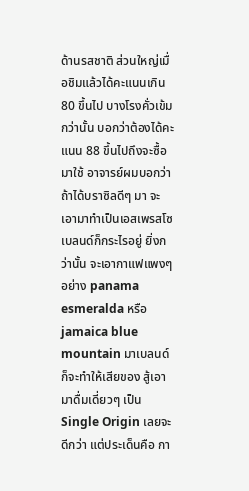ด้านรสชาติ ส่วนใหญ่เมื่อชิมแล้วได้คะแนนเกิน 80 ขึ้นไป บางโรงคั่วเข้มกว่านั้น บอกว่าต้องได้คะแนน 88 ขึ้นไปถึงจะซื้อมาใช้ อาจารย์ผมบอกว่า ถ้าได้บราซิลดีๆ มา จะเอามาทำเป็นเอสเพรสโซเบลนด์ก็กระไรอยู่ ยิ่งกว่านั้น จะเอากาแฟแพงๆ อย่าง panama esmeralda หรือ jamaica blue mountain มาเบลนด์ก็จะทำให้เสียของ สู้เอามาดื่มเดี่ยวๆ เป็น Single Origin เลยจะดีกว่า แต่ประเด็นคือ กา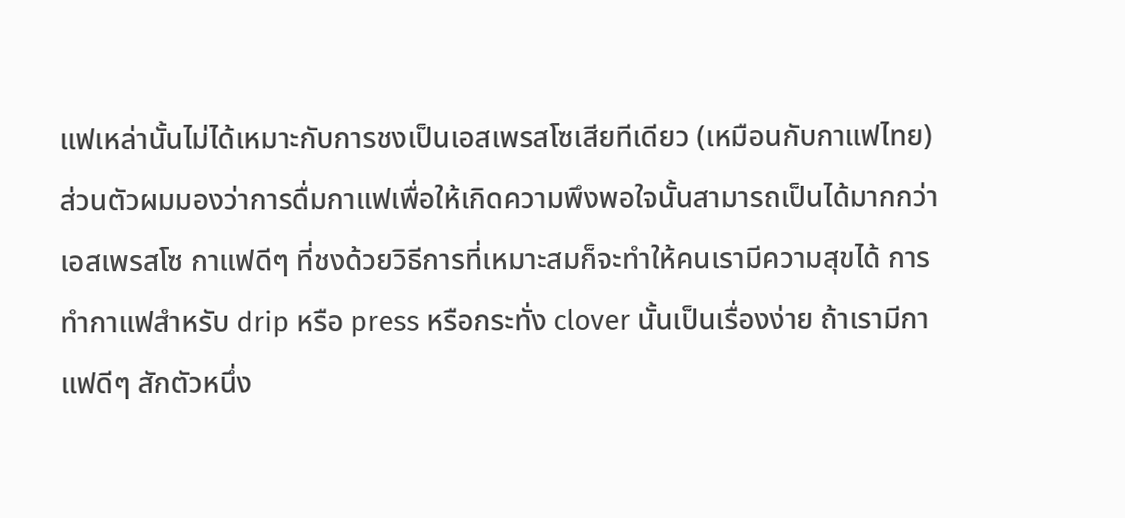แฟเหล่านั้นไม่ได้เหมาะกับการชงเป็นเอสเพรสโซเสียทีเดียว (เหมือนกับกาแฟไทย)
ส่วนตัวผมมองว่าการดื่มกาแฟเพื่อให้เกิดความพึงพอใจนั้นสามารถเป็นได้มากกว่าเอสเพรสโซ กาแฟดีๆ ที่ชงด้วยวิธีการที่เหมาะสมก็จะทำให้คนเรามีความสุขได้ การทำกาแฟสำหรับ drip หรือ press หรือกระทั่ง clover นั้นเป็นเรื่องง่าย ถ้าเรามีกาแฟดีๆ สักตัวหนึ่ง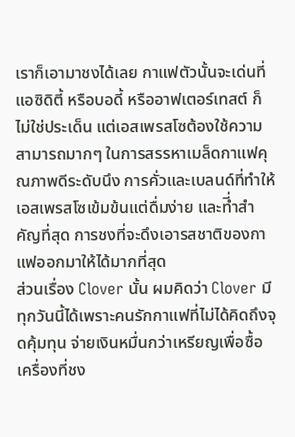เราก็เอามาชงได้เลย กาแฟตัวนั้นจะเด่นที่แอซิดิตี้ หรือบอดี้ หรืออาฟเตอร์เทสต์ ก็ไม่ใช่ประเด็น แต่เอสเพรสโซต้องใช้ความสามารถมากๆ ในการสรรหาเมล็ดกาแฟคุณภาพดีระดับนึง การคั่วและเบลนด์ที่ทำให้เอสเพรสโซเข้มข้นแต่ดื่มง่าย และที่ำสำคัญที่สุด การชงที่จะดึงเอารสชาติของกาแฟออกมาให้ได้มากที่สุด
ส่วนเรื่อง Clover นั้น ผมคิดว่า Clover มีทุกวันนี้ได้เพราะคนรักกาแฟที่ไม่ได้คิดถึงจุดคุ้มทุน จ่ายเงินหมื่นกว่าเหรียญเพื่อซื้อเครื่องที่ชง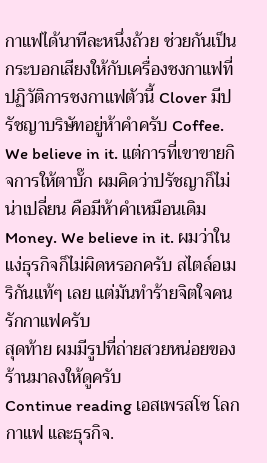กาแฟได้นาทีละหนึ่งถ้วย ช่วยกันเป็นกระบอกเสียงให้กับเครื่องชงกาแฟที่ปฏิวัติการชงกาแฟตัวนี้ Clover มีปรัชญาบริษัทอยู่ห้าคำครับ Coffee. We believe in it. แต่การที่เขาขายกิจการให้ตาบั๊ก ผมคิดว่าปรัชญาก็ไม่น่าเปลี่ยน คือมีห้าคำเหมือนเดิม Money. We believe in it. ผมว่าในแง่ธุรกิจก็ไม่ผิดหรอกครับ สไตล์อเมริกันแท้ๆ เลย แต่มันทำร้ายจิตใจคนรักกาแฟครับ
สุดท้าย ผมมีรูปที่ถ่ายสวยหน่อยของร้านมาลงให้ดูครับ
Continue reading เอสเพรสโซ โลกกาแฟ และธุรกิจ.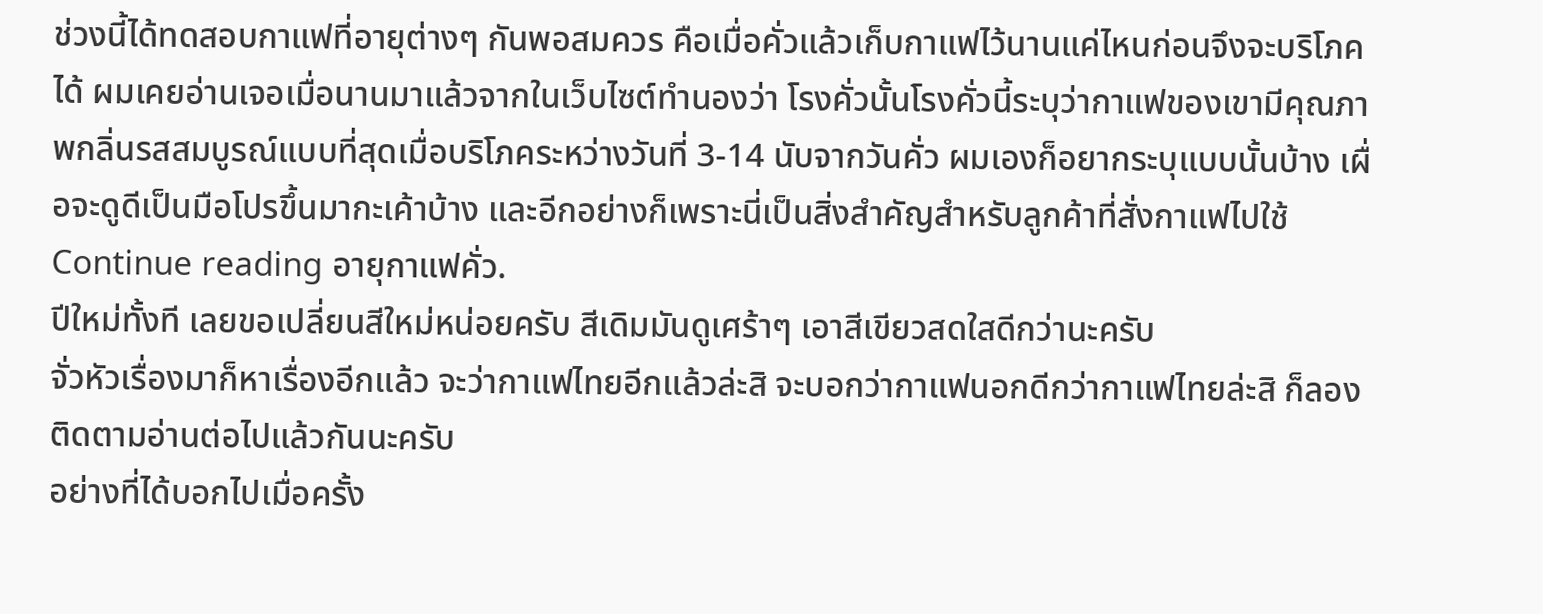ช่วงนี้ได้ทดสอบกาแฟที่อายุต่างๆ กันพอสมควร คือเมื่อคั่วแล้วเก็บกาแฟไว้นานแค่ไหนก่อนจึงจะบริโภคได้ ผมเคยอ่านเจอเมื่อนานมาแล้วจากในเว็บไซต์ทำนองว่า โรงคั่วนั้นโรงคั่วนี้ระบุว่ากาแฟของเขามีคุณภาพกลิ่นรสสมบูรณ์แบบที่สุดเมื่อบริโภคระหว่างวันที่ 3-14 นับจากวันคั่ว ผมเองก็อยากระบุแบบนั้นบ้าง เผื่อจะดูดีเป็นมือโปรขึ้นมากะเค้าบ้าง และอีกอย่างก็เพราะนี่เป็นสิ่งสำคัญสำหรับลูกค้าที่สั่งกาแฟไปใช้
Continue reading อายุกาแฟคั่ว.
ปีใหม่ทั้งที เลยขอเปลี่ยนสีใหม่หน่อยครับ สีเดิมมันดูเศร้าๆ เอาสีเขียวสดใสดีกว่านะครับ
จั่วหัวเรื่องมาก็หาเรื่องอีกแล้ว จะว่ากาแฟไทยอีกแล้วล่ะสิ จะบอกว่ากาแฟนอกดีกว่ากาแฟไทยล่ะสิ ก็ลองติดตามอ่านต่อไปแล้วกันนะครับ
อย่างที่ได้บอกไปเมื่อครั้ง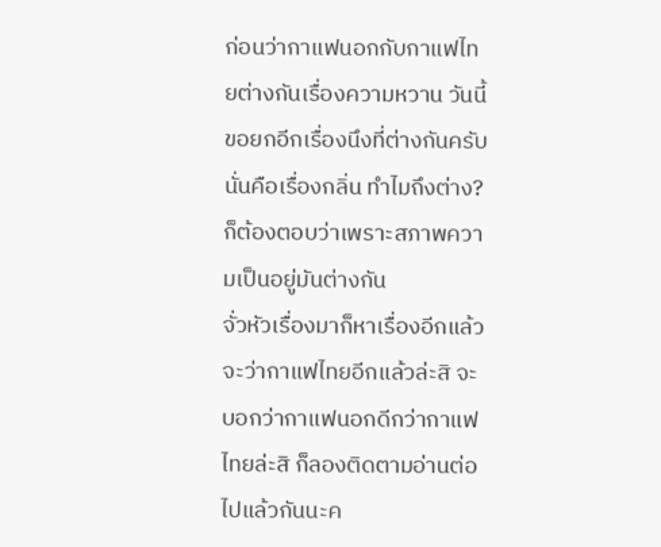ก่อนว่ากาแฟนอกกับกาแฟไทยต่างกันเรื่องความหวาน วันนี้ขอยกอีกเรื่องนึงที่ต่างกันครับ นั่นคือเรื่องกลิ่น ทำไมถึงต่าง? ก็ต้องตอบว่าเพราะสภาพความเป็นอยู่มันต่างกัน
จั่วหัวเรื่องมาก็หาเรื่องอีกแล้ว จะว่ากาแฟไทยอีกแล้วล่ะสิ จะบอกว่ากาแฟนอกดีกว่ากาแฟไทยล่ะสิ ก็ลองติดตามอ่านต่อไปแล้วกันนะค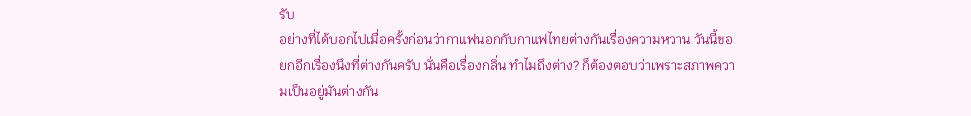รับ
อย่างที่ได้บอกไปเมื่อครั้งก่อนว่ากาแฟนอกกับกาแฟไทยต่างกันเรื่องความหวาน วันนี้ขอยกอีกเรื่องนึงที่ต่างกันครับ นั่นคือเรื่องกลิ่น ทำไมถึงต่าง? ก็ต้องตอบว่าเพราะสภาพความเป็นอยู่มันต่างกัน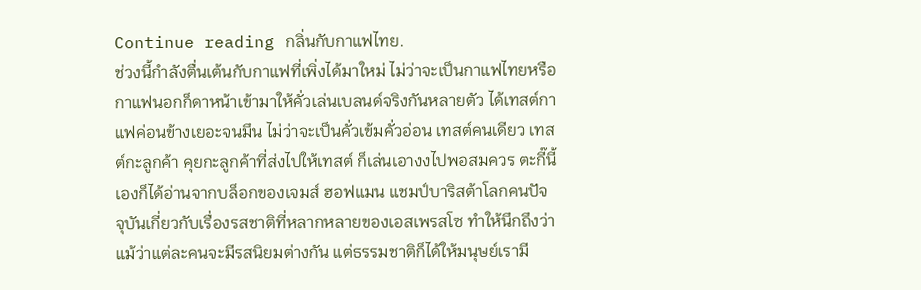Continue reading กลิ่นกับกาแฟไทย.
ช่วงนี้กำลังตื่นเต้นกับกาแฟที่เพิ่งได้มาใหม่ ไม่ว่าจะเป็นกาแฟไทยหรือกาแฟนอกก็ดาหน้าเข้ามาให้คั่วเล่นเบลนด์จริงกันหลายตัว ได้เทสต์กาแฟค่อนข้างเยอะจนมึน ไม่ว่าจะเป็นคั่วเข้มคั่วอ่อน เทสต์คนเดียว เทสต์กะลูกค้า คุยกะลูกค้าที่ส่งไปให้เทสต์ ก็เล่นเอางงไปพอสมควร ตะกี๊นี้เองก็ได้อ่านจากบล็อกของเจมส์ ฮอฟแมน แชมป์บาริสต้าโลกคนปัจจุบันเกี่ยวกับเรื่องรสชาติที่หลากหลายของเอสเพรสโซ ทำให้นึกถึงว่า แม้ว่าแต่ละคนจะมีรสนิยมต่างกัน แต่ธรรมชาติก็ได้ให้มนุษย์เรามี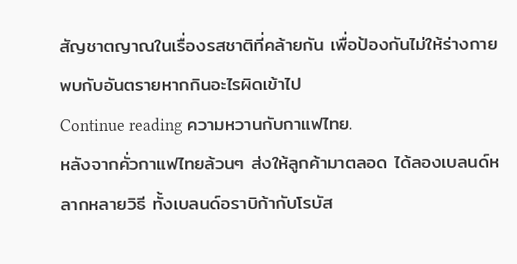สัญชาตญาณในเรื่องรสชาติที่คล้ายกัน เพื่อป้องกันไม่ให้ร่างกายพบกับอันตรายหากกินอะไรผิดเข้าไป
Continue reading ความหวานกับกาแฟไทย.
หลังจากคั่วกาแฟไทยล้วนๆ ส่งให้ลูกค้ามาตลอด ได้ลองเบลนด์หลากหลายวิธี ทั้งเบลนด์อราบิก้ากับโรบัส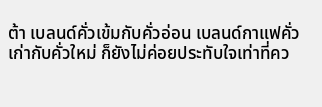ต้า เบลนด์คั่วเข้มกับคั่วอ่อน เบลนด์กาแฟคั่วเก่ากับคั่วใหม่ ก็ยังไม่ค่อยประทับใจเท่าที่คว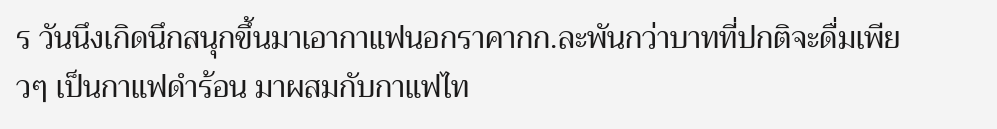ร วันนึงเกิดนึกสนุกขึ้นมาเอากาแฟนอกราคากก.ละพันกว่าบาทที่ปกติจะดื่มเพียวๆ เป็นกาแฟดำร้อน มาผสมกับกาแฟไท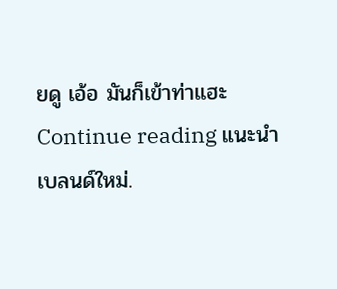ยดู เอ้อ มันก็เข้าท่าแฮะ
Continue reading แนะนำเบลนด์ใหม่.